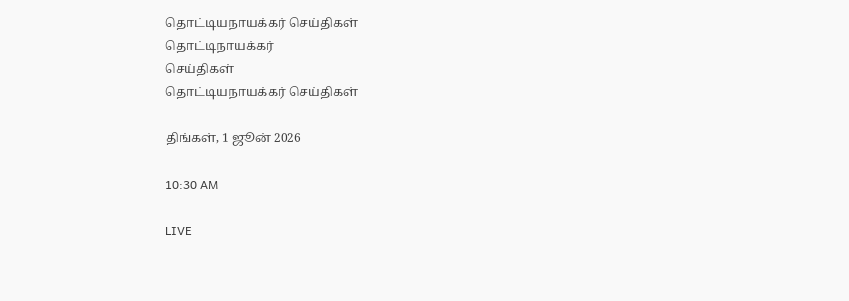தொட்டியநாயக்கர் செய்திகள்
தொட்டிநாயக்கர்
செய்திகள்
தொட்டியநாயக்கர் செய்திகள்

திங்கள், 1 ஜூன் 2026

10:30 AM

LIVE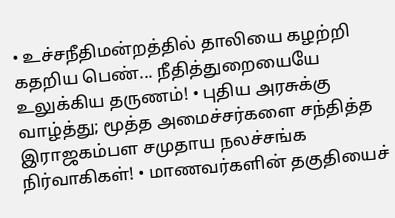• உச்சநீதிமன்றத்தில் தாலியை கழற்றி கதறிய பெண்... நீதித்துறையையே உலுக்கிய தருணம்! • புதிய அரசுக்கு வாழ்த்து; மூத்த அமைச்சர்களை சந்தித்த இராஜகம்பள சமுதாய நலச்சங்க நிர்வாகிகள்! • மாணவர்களின் தகுதியைச்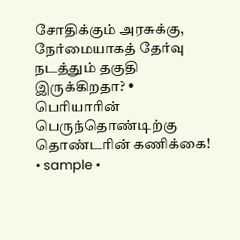சோதிக்கும் அரசுக்கு, நேர்மையாகத் தேர்வு நடத்தும் தகுதி இருக்கிறதா? • பெரியாரின் பெருந்தொண்டிற்கு தொண்டரின் கணிக்கை! • sample •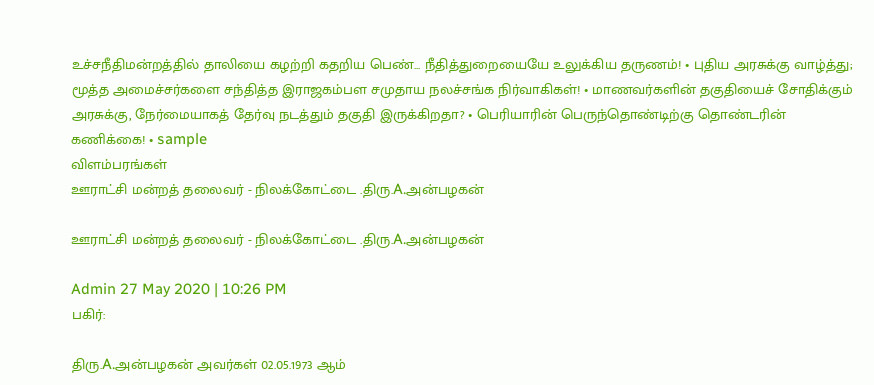உச்சநீதிமன்றத்தில் தாலியை கழற்றி கதறிய பெண்... நீதித்துறையையே உலுக்கிய தருணம்! • புதிய அரசுக்கு வாழ்த்து; மூத்த அமைச்சர்களை சந்தித்த இராஜகம்பள சமுதாய நலச்சங்க நிர்வாகிகள்! • மாணவர்களின் தகுதியைச் சோதிக்கும் அரசுக்கு, நேர்மையாகத் தேர்வு நடத்தும் தகுதி இருக்கிறதா? • பெரியாரின் பெருந்தொண்டிற்கு தொண்டரின் கணிக்கை! • sample
விளம்பரங்கள்
ஊராட்சி மன்றத் தலைவர் - நிலக்கோட்டை .திரு.A.அன்பழகன்

ஊராட்சி மன்றத் தலைவர் - நிலக்கோட்டை .திரு.A.அன்பழகன்

Admin 27 May 2020 | 10:26 PM
பகிர்:

திரு.A.அன்பழகன் அவர்கள் 02.05.1973 ஆம்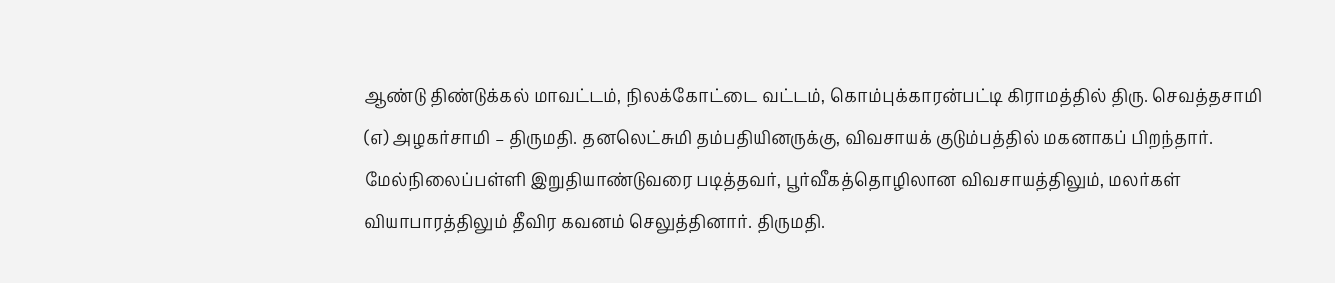ஆண்டு திண்டுக்கல் மாவட்டம், நிலக்கோட்டை வட்டம், கொம்புக்காரன்பட்டி கிராமத்தில் திரு. செவத்தசாமி (எ) அழகர்சாமி – திருமதி. தனலெட்சுமி தம்பதியினருக்கு, விவசாயக் குடும்பத்தில் மகனாகப் பிறந்தார். மேல்நிலைப்பள்ளி இறுதியாண்டுவரை படித்தவர், பூர்வீகத்தொழிலான விவசாயத்திலும், மலர்கள் வியாபாரத்திலும் தீவிர கவனம் செலுத்தினார். திருமதி.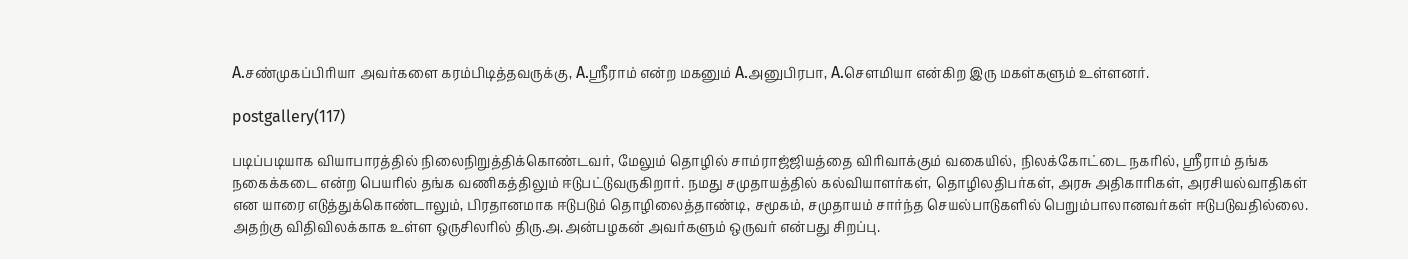A.சண்முகப்பிரியா அவர்களை கரம்பிடித்தவருக்கு, A.ஸ்ரீராம் என்ற மகனும் A.அனுபிரபா, A.சௌமியா என்கிற இரு மகள்களும் உள்ளனர்.

postgallery(117)

படிப்படியாக வியாபாரத்தில் நிலைநிறுத்திக்கொண்டவர், மேலும் தொழில் சாம்ராஜ்ஜியத்தை விரிவாக்கும் வகையில், நிலக்கோட்டை நகரில், ஸ்ரீராம் தங்க நகைக்கடை என்ற பெயரில் தங்க வணிகத்திலும் ஈடுபட்டுவருகிறார். நமது சமுதாயத்தில் கல்வியாளர்கள், தொழிலதிபர்கள், அரசு அதிகாரிகள், அரசியல்வாதிகள் என யாரை எடுத்துக்கொண்டாலும், பிரதானமாக ஈடுபடும் தொழிலைத்தாண்டி, சமூகம், சமுதாயம் சார்ந்த செயல்பாடுகளில் பெறும்பாலானவர்கள் ஈடுபடுவதில்லை. அதற்கு விதிவிலக்காக உள்ள ஒருசிலரில் திரு.அ.அன்பழகன் அவர்களும் ஒருவர் என்பது சிறப்பு.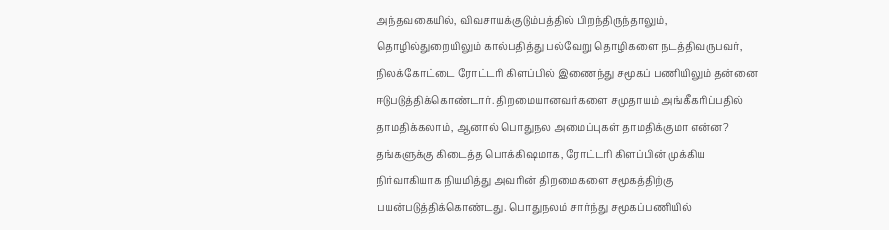அந்தவகையில், விவசாயக்குடும்பத்தில் பிறந்திருந்தாலும், தொழில்துறையிலும் கால்பதித்து பல்வேறு தொழிகளை நடத்திவருபவர், நிலக்கோட்டை ரோட்டரி கிளப்பில் இணைந்து சமூகப் பணியிலும் தன்னை ஈடுபடுத்திக்கொண்டார். திறமையானவர்களை சமுதாயம் அங்கீகரிப்பதில் தாமதிக்கலாம், ஆனால் பொதுநல அமைப்புகள் தாமதிக்குமா என்ன? தங்களுக்கு கிடைத்த பொக்கிஷமாக, ரோட்டரி கிளப்பின் முக்கிய நிர்வாகியாக நியமித்து அவரின் திறமைகளை சமூகத்திற்கு பயன்படுத்திக்கொண்டது. பொதுநலம் சார்ந்து சமூகப்பணியில்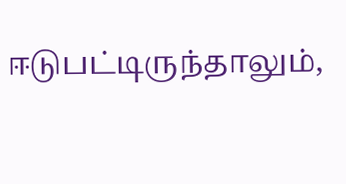ஈடுபட்டிருந்தாலும்,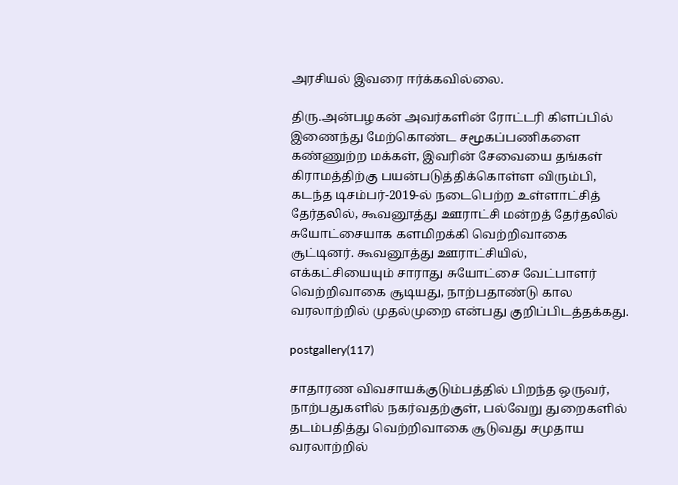அரசியல் இவரை ஈர்க்கவில்லை.

திரு.அன்பழகன் அவர்களின் ரோட்டரி கிளப்பில் இணைந்து மேற்கொண்ட சமூகப்பணிகளை கண்ணுற்ற மக்கள், இவரின் சேவையை தங்கள் கிராமத்திற்கு பயன்படுத்திக்கொள்ள விரும்பி, கடந்த டிசம்பர்-2019-ல் நடைபெற்ற உள்ளாட்சித் தேர்தலில், கூவனூத்து ஊராட்சி மன்றத் தேர்தலில் சுயோட்சையாக களமிறக்கி வெற்றிவாகை சூட்டினர். கூவனூத்து ஊராட்சியில், எக்கட்சியையும் சாராது சுயோட்சை வேட்பாளர் வெற்றிவாகை சூடியது, நாற்பதாண்டு கால வரலாற்றில் முதல்முறை என்பது குறிப்பிடத்தக்கது.

postgallery(117)

சாதாரண விவசாயக்குடும்பத்தில் பிறந்த ஒருவர், நாற்பதுகளில் நகர்வதற்குள், பல்வேறு துறைகளில் தடம்பதித்து வெற்றிவாகை சூடுவது சமுதாய வரலாற்றில்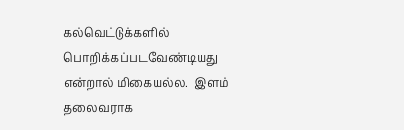கல்வெட்டுக்களில் பொறிக்கப்படவேண்டியது என்றால் மிகையல்ல.  இளம் தலைவராக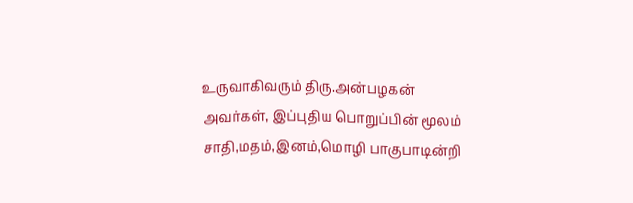உருவாகிவரும் திரு.அன்பழகன் அவர்கள், இப்புதிய பொறுப்பின் மூலம் சாதி,மதம்,இனம்,மொழி பாகுபாடின்றி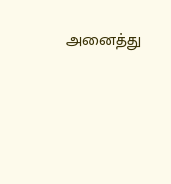அனைத்து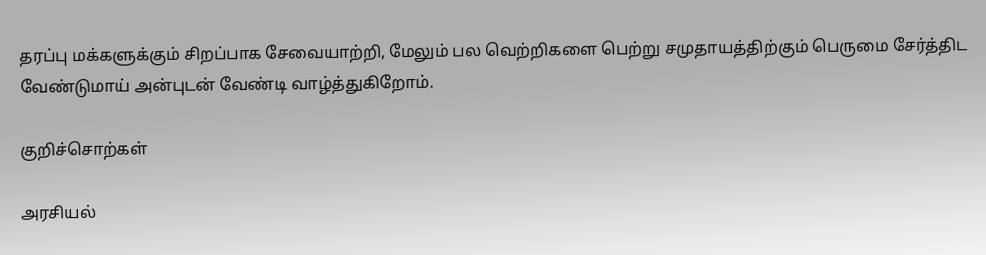தரப்பு மக்களுக்கும் சிறப்பாக சேவையாற்றி, மேலும் பல வெற்றிகளை பெற்று சமுதாயத்திற்கும் பெருமை சேர்த்திட வேண்டுமாய் அன்புடன் வேண்டி வாழ்த்துகிறோம்.

குறிச்சொற்கள்

அரசியல்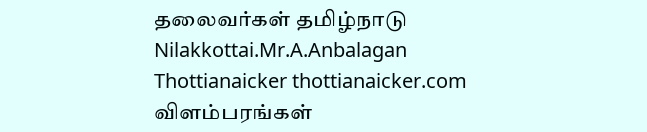தலைவர்கள் தமிழ்நாடு Nilakkottai.Mr.A.Anbalagan Thottianaicker thottianaicker.com
விளம்பரங்கள்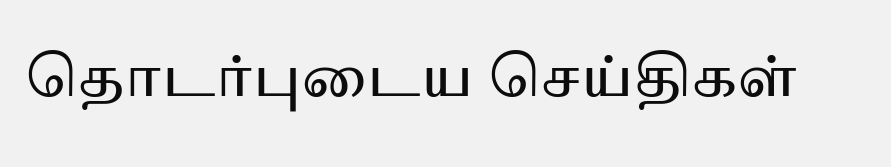தொடர்புடைய செய்திகள்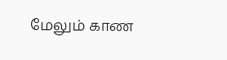மேலும் காண